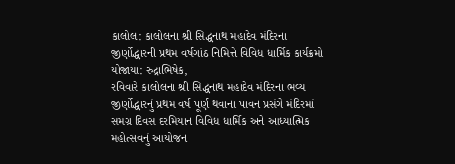કાલોલ: કાલોલના શ્રી સિદ્ધનાથ મહાદેવ મંદિરના જીર્ણોદ્ધારની પ્રથમ વર્ષગાંઠ નિમિત્તે વિવિધ ધાર્મિક કાર્યક્રમો યોજાયા: રુદ્રાભિષેક,
રવિવારે કાલોલના શ્રી સિદ્ધનાથ મહાદેવ મંદિરના ભવ્ય જીર્ણોદ્ધારનું પ્રથમ વર્ષ પૂર્ણ થવાના પાવન પ્રસંગે મંદિરમાં સમગ્ર દિવસ દરમિયાન વિવિધ ધાર્મિક અને આધ્યાત્મિક મહોત્સવનું આયોજન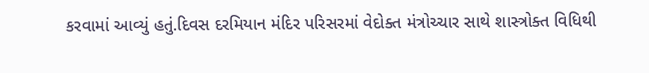કરવામાં આવ્યું હતું.દિવસ દરમિયાન મંદિર પરિસરમાં વેદોક્ત મંત્રોચ્ચાર સાથે શાસ્ત્રોક્ત વિધિથી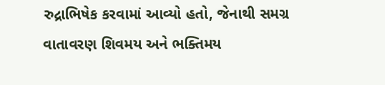રુદ્રાભિષેક કરવામાં આવ્યો હતો, જેનાથી સમગ્ર વાતાવરણ શિવમય અને ભક્તિમય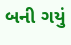બની ગયું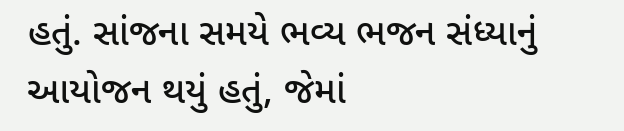હતું. સાંજના સમયે ભવ્ય ભજન સંધ્યાનું આયોજન થયું હતું, જેમાં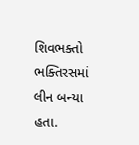શિવભક્તો ભક્તિરસમાં લીન બન્યા હતા.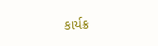કાર્યક્ર